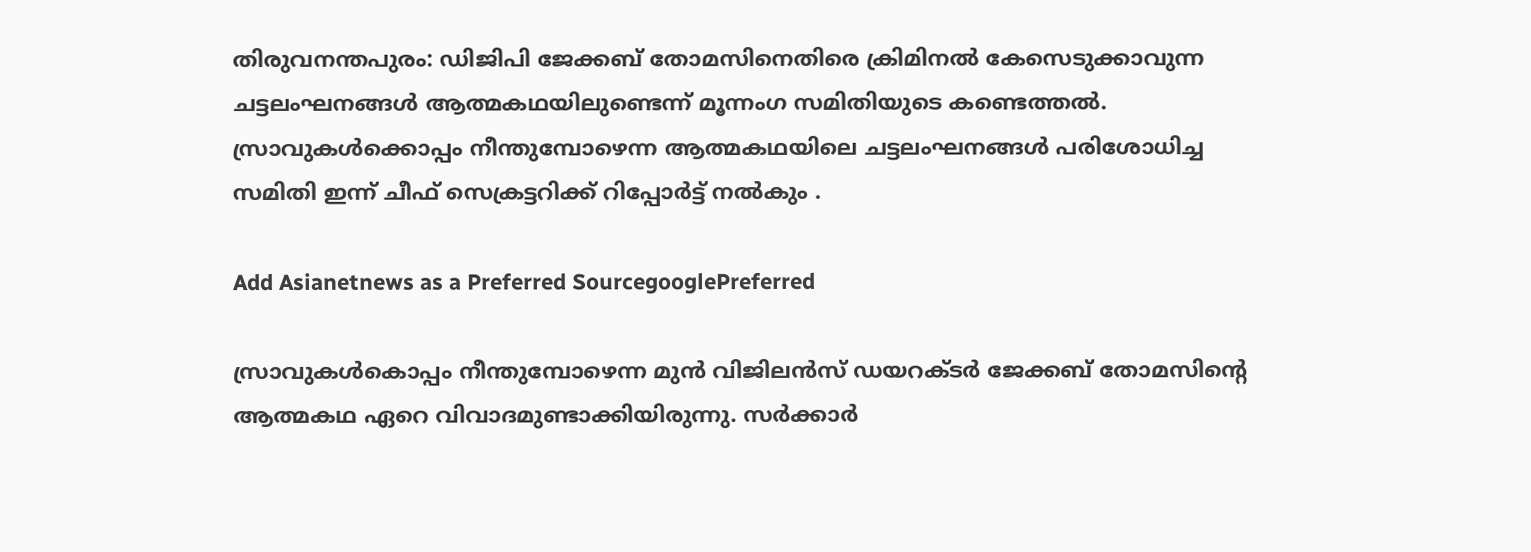തിരുവനന്തപുരം: ഡിജിപി ജേക്കബ് തോമസിനെതിരെ ക്രിമിനല്‍ കേസെടുക്കാവുന്ന ചട്ടലംഘനങ്ങള്‍ ആത്മകഥയിലുണ്ടെന്ന് മൂന്നംഗ സമിതിയുടെ കണ്ടെത്തല്‍. സ്രാവുകള്‍ക്കൊപ്പം നീന്തുമ്പോഴെന്ന ആത്മകഥയിലെ ചട്ടലംഘനങ്ങള്‍ പരിശോധിച്ച സമിതി ഇന്ന് ചീഫ് സെക്രട്ടറിക്ക് റിപ്പോര്‍ട്ട് നല്‍കും .

Add Asianetnews as a Preferred SourcegooglePreferred

സ്രാവുകള്‍കൊപ്പം നീന്തുമ്പോഴെന്ന മുന്‍ വിജിലന്‍സ് ഡയറക്ടര്‍ ജേക്കബ് തോമസിന്‍റെ ആത്മകഥ ഏറെ വിവാദമുണ്ടാക്കിയിരുന്നു. സര്‍ക്കാര്‍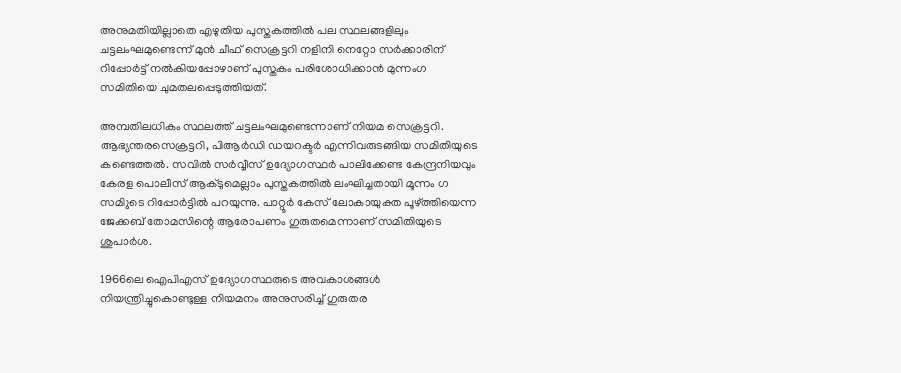അനുമതിയില്ലാതെ എഴുതിയ പുസ്തകത്തില്‍ പല സ്ഥലങ്ങളിലും ചട്ടലംഘമുണ്ടെന്ന് മുന്‍ ചീഫ് സെക്രട്ടറി നളിനി നെറ്റോ സര്‍ക്കാരിന് റിപ്പോര്‍‍ട്ട് നല്‍കിയപ്പോഴാണ് പുസ്തകം പരിശോധിക്കാന്‍ മുന്നംഗ സമിതിയെ ചുമതലപ്പെടുത്തിയത്.

അമ്പതിലധികം സ്ഥലത്ത് ചട്ടലംഘമുണ്ടെന്നാണ് നിയമ സെക്രട്ടറി. ആഭ്യന്തരസെക്രട്ടറി, പിആര്‍ഡി ഡയറക്ടര്‍ എന്നിവരുടങ്ങിയ സമിതിയുടെ കണ്ടെത്തല്‍. സവില്‍ സര്‍വ്വീസ് ഉദ്യോഗസ്ഥര്‍ പാലിക്കേണ്ട കേന്ദ്രനിയവും കേരള പൊലീസ് ആക്ടുമെല്ലാം പുസ്തകത്തില്‍ ലംഘിച്ചതായി മൂന്നം ഗ സമിുടെ റിപ്പോര്‍ട്ടില്‍ പറയുന്നു. പാറ്റൂര്‍ കേസ് ലോകായുക്ത പൂഴ്ത്തിയെന്ന ജേക്കബ് തോമസിന്റെ ആരോപണം ഗുരുതമെന്നാണ് സമിതിയുടെ ശുപാര്‍ശ.

1966ലെ ഐപിഎസ് ഉദ്യോഗസ്ഥരുടെ അവകാശങ്ങള്‍ നിയന്ത്രിച്ചുകൊണ്ടുള്ള നിയമനം അനുസരിച്ച് ഗുരുതര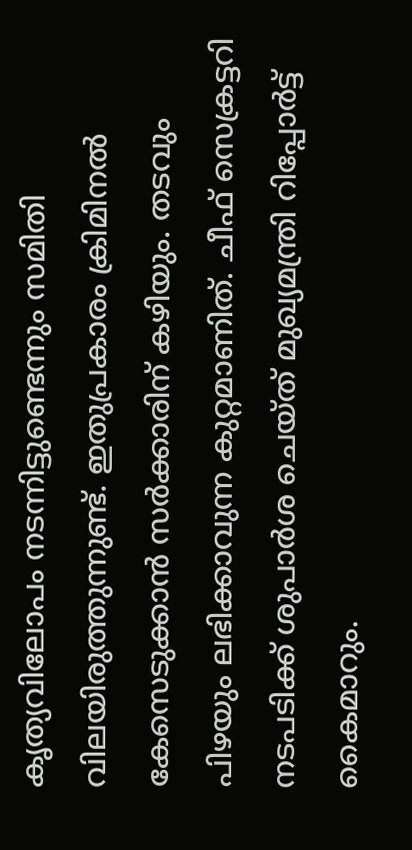കൃത്യവിലോപം നടന്നിട്ടുണ്ടെന്നും സമിതി വിലയിരുത്തുന്നുണ്ട്. ഇതുപ്രകാരം ക്രിമിനല്‍ കേസെടുക്കാന്‍ സര്‍ക്കാരിന് കഴിയും. തടവും പിഴയും ലഭിക്കാവുന്ന കുറ്റമാണിത്. ചീഫ് സെക്രട്ടറി നടപടിക്ക് ശുപാര്‍ശ ചെയ്ത് മുഖ്യമന്ത്രി റിപ്പോര്‍ട്ട് കൈമാറും.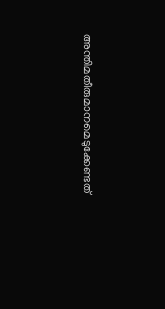അന്തിമതീരുമാനമെടുക്കേണ്ടത്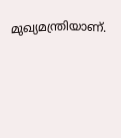മുഖ്യമന്ത്രിയാണ്.